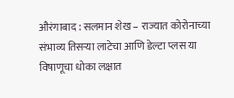औरंगाबाद : सलमान शेख – राज्यात कोरोनाच्या संभाव्य तिसऱ्या लाटेचा आणि डेल्टा प्लस या विषाणूचा धोका लक्षात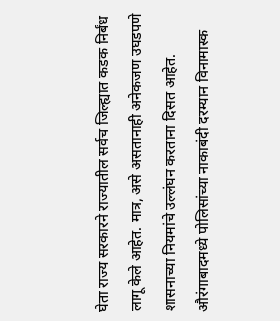घेता राज्य सरकारने राज्यातील सर्वच जिल्ह्यात कडक निर्बंध लागू केले आहेत. मात्र, असे असतानाही अनेकजण उघडपणे शासनाच्या नियमांचे उल्लंघन करताना दिसत आहेत. औरंगाबादमध्ये पोलिसांच्या नाकाबंदी दरम्यान विनामास्क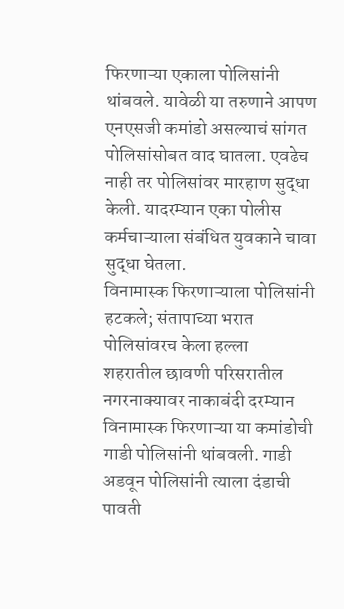फिरणाऱ्या एकाला पोलिसांनी थांबवले. यावेळी या तरुणाने आपण एनएसजी कमांडो असल्याचं सांगत पोलिसांसोबत वाद घातला. एवढेच नाही तर पोलिसांवर मारहाण सुद्धा केली. यादरम्यान एका पोलीस कर्मचाऱ्याला संबंधित युवकाने चावा सुद्धा घेतला.
विनामास्क फिरणाऱ्याला पोलिसांनी हटकले; संतापाच्या भरात पोलिसांवरच केला हल्ला
शहरातील छावणी परिसरातील नगरनाक्यावर नाकाबंदी दरम्यान विनामास्क फिरणाऱ्या या कमांडोची गाडी पोलिसांनी थांबवली. गाडी अडवून पोलिसांनी त्याला दंडाची पावती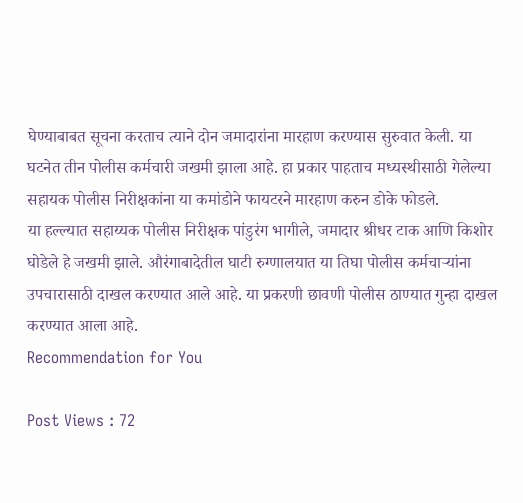घेण्याबाबत सूचना करताच त्याने दोन जमादारांना मारहाण करण्यास सुरुवात केली. या घटनेत तीन पोलीस कर्मचारी जखमी झाला आहे. हा प्रकार पाहताच मध्यस्थीसाठी गेलेल्या सहायक पोलीस निरीक्षकांना या कमांडोने फायटरने मारहाण करुन डोके फोडले.
या हल्ल्यात सहाय्यक पोलीस निरीक्षक पांडुरंग भागीले, जमादार श्रीधर टाक आणि किशोर घोडेले हे जखमी झाले. औरंगाबादेतील घाटी रुग्णालयात या तिघा पोलीस कर्मचाऱ्यांना उपचारासाठी दाखल करण्यात आले आहे. या प्रकरणी छावणी पोलीस ठाण्यात गुन्हा दाखल करण्यात आला आहे.
Recommendation for You

Post Views : 72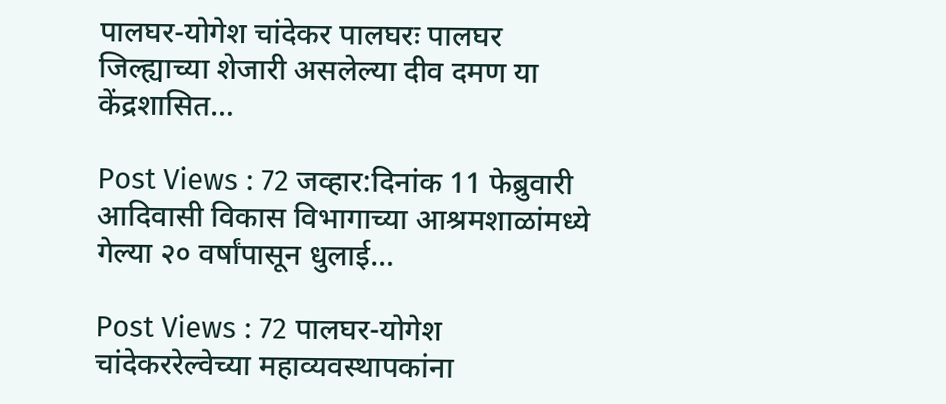पालघर-योगेश चांदेकर पालघरः पालघर जिल्ह्याच्या शेजारी असलेल्या दीव दमण या केंद्रशासित…

Post Views : 72 जव्हार:दिनांक 11 फेब्रुवारी आदिवासी विकास विभागाच्या आश्रमशाळांमध्ये गेल्या २० वर्षांपासून धुलाई…

Post Views : 72 पालघर-योगेश चांदेकररेल्वेच्या महाव्यवस्थापकांना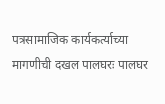पत्रसामाजिक कार्यकर्त्याच्या मागणीची दखल पालघरः पालघर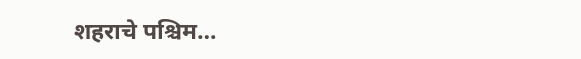शहराचे पश्चिम…